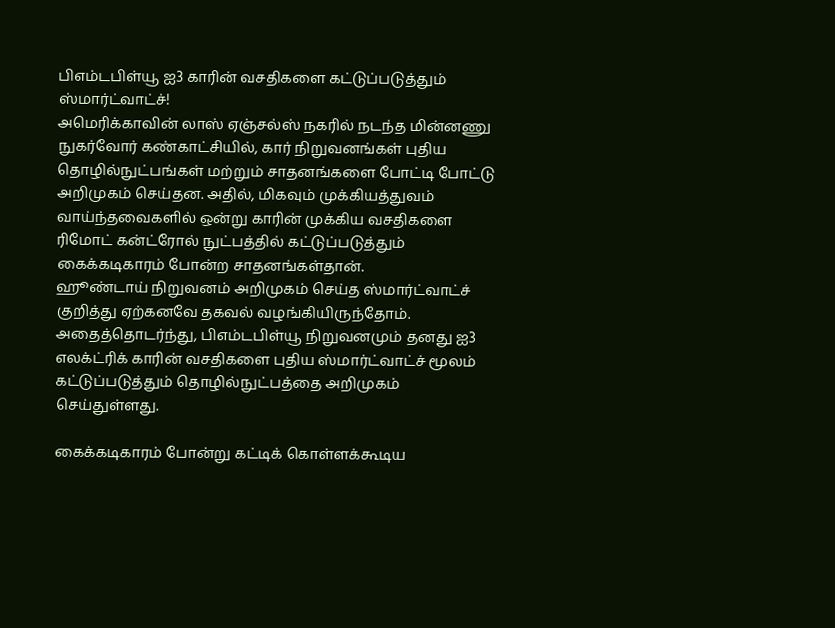பிஎம்டபிள்யூ ஐ3 காரின் வசதிகளை கட்டுப்படுத்தும் ஸ்மார்ட்வாட்ச்!
அமெரிக்காவின் லாஸ் ஏஞ்சல்ஸ் நகரில் நடந்த மின்னணு நுகர்வோர் கண்காட்சியில், கார் நிறுவனங்கள் புதிய தொழில்நுட்பங்கள் மற்றும் சாதனங்களை போட்டி போட்டு அறிமுகம் செய்தன. அதில், மிகவும் முக்கியத்துவம் வாய்ந்தவைகளில் ஒன்று காரின் முக்கிய வசதிகளை ரிமோட் கன்ட்ரோல் நுட்பத்தில் கட்டுப்படுத்தும் கைக்கடிகாரம் போன்ற சாதனங்கள்தான்.
ஹூண்டாய் நிறுவனம் அறிமுகம் செய்த ஸ்மார்ட்வாட்ச் குறித்து ஏற்கனவே தகவல் வழங்கியிருந்தோம். அதைத்தொடர்ந்து, பிஎம்டபிள்யூ நிறுவனமும் தனது ஐ3 எலக்ட்ரிக் காரின் வசதிகளை புதிய ஸ்மார்ட்வாட்ச் மூலம் கட்டுப்படுத்தும் தொழில்நுட்பத்தை அறிமுகம் செய்துள்ளது.

கைக்கடிகாரம் போன்று கட்டிக் கொள்ளக்கூடிய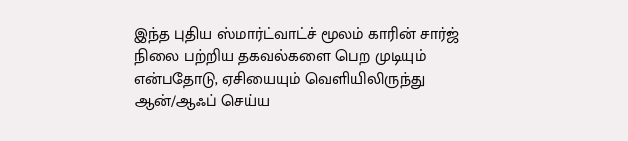இந்த புதிய ஸ்மார்ட்வாட்ச் மூலம் காரின் சார்ஜ் நிலை பற்றிய தகவல்களை பெற முடியும் என்பதோடு, ஏசியையும் வெளியிலிருந்து ஆன்/ஆஃப் செய்ய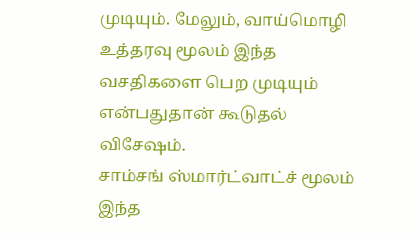முடியும். மேலும், வாய்மொழி உத்தரவு மூலம் இந்த வசதிகளை பெற முடியும் என்பதுதான் கூடுதல் விசேஷம்.
சாம்சங் ஸ்மார்ட்வாட்ச் மூலம் இந்த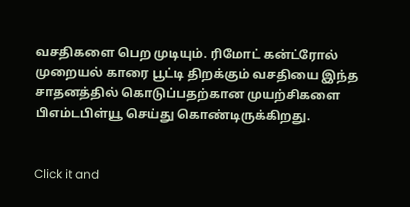வசதிகளை பெற முடியும். ரிமோட் கன்ட்ரோல் முறையல் காரை பூட்டி திறக்கும் வசதியை இந்த சாதனத்தில் கொடுப்பதற்கான முயற்சிகளை பிஎம்டபிள்யூ செய்து கொண்டிருக்கிறது.


Click it and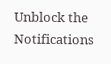Unblock the Notifications